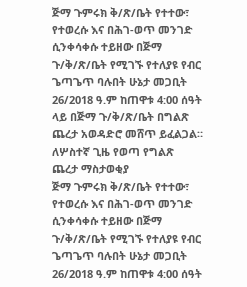ጅማ ጉምሩክ ቅ/ጽ/ቤት የተተው፣ የተወረሱ እና በሕገ-ወጥ መንገድ ሲንቀሳቀሱ ተይዘው በጅማ ጉ/ቅ/ጽ/ቤት የሚገኙ የተለያዩ የብር ጌጣጌጥ ባሉበት ሁኔታ መጋቢት 26/2018 ዓ.ም ከጠዋቱ 4:00 ሰዓት ላይ በጅማ ጉ/ቅ/ጽ/ቤት በግልጽ ጨረታ አወዳድሮ መሸጥ ይፈልጋል።
ለሦስተኛ ጊዜ የወጣ የግልጽ
ጨረታ ማስታወቂያ
ጅማ ጉምሩክ ቅ/ጽ/ቤት የተተው፣ የተወረሱ እና በሕገ-ወጥ መንገድ ሲንቀሳቀሱ ተይዘው በጅማ ጉ/ቅ/ጽ/ቤት የሚገኙ የተለያዩ የብር ጌጣጌጥ ባሉበት ሁኔታ መጋቢት 26/2018 ዓ.ም ከጠዋቱ 4:00 ሰዓት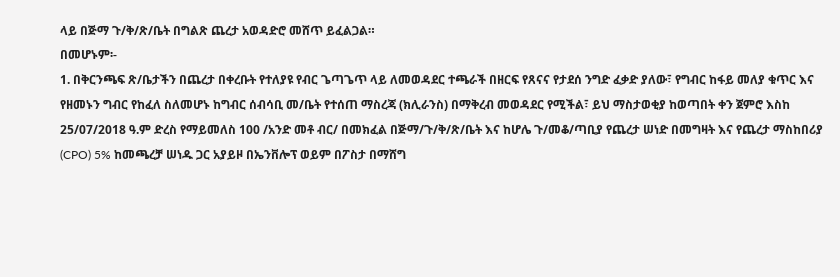ላይ በጅማ ጉ/ቅ/ጽ/ቤት በግልጽ ጨረታ አወዳድሮ መሸጥ ይፈልጋል።
በመሆኑም፡-
1. በቅርንጫፍ ጽ/ቤታችን በጨረታ በቀረቡት የተለያዩ የብር ጌጣጌጥ ላይ ለመወዳደር ተጫራች በዘርፍ የጸናና የታደሰ ንግድ ፈቃድ ያለው፣ የግብር ከፋይ መለያ ቁጥር እና የዘመኑን ግብር የከፈለ ስለመሆኑ ከግብር ሰብሳቢ መ/ቤት የተሰጠ ማስረጃ (ክሊራንስ) በማቅረብ መወዳደር የሚችል፣ ይህ ማስታወቂያ ከወጣበት ቀን ጀምሮ እስከ 25/07/2018 ዓ.ም ድረስ የማይመለስ 100 /አንድ መቶ ብር/ በመክፈል በጅማ/ጉ/ቅ/ጽ/ቤት እና ከሆሌ ጉ/መቆ/ጣቢያ የጨረታ ሠነድ በመግዛት እና የጨረታ ማስከበሪያ (CPO) 5% ከመጫረቻ ሠነዱ ጋር አያይዞ በኤንቨሎፕ ወይም በፖስታ በማሸግ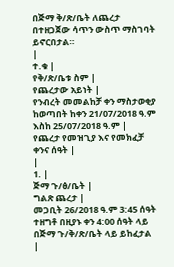በጅማ ቅ/ጽ/ቤት ለጨረታ በተዘጋጀው ሳጥን ውስጥ ማስገባት ይኖርበታል።
|
ተ.ቁ |
የቅ/ጽ/ቤቱ ስም |
የጨረታው አይነት |
የንብረት መመልከቻ ቀን ማስታወቂያ ከወጣበት ከቀን 21/07/2018 ዓ.ም እስከ 25/07/2018 ዓ.ም |
የጨረታ የመዝጊያ እና የመክፈቻ ቀንና ሰዓት |
|
1. |
ጅማ ጉ/ፅ/ቤት |
ግልጽ ጨረታ |
መጋቢት 26/2018 ዓ.ም 3:45 ሰዓት ተዘግቶ በዚያኑ ቀን 4:00 ሰዓት ላይ በጅማ ጉ/ቅ/ጽ/ቤት ላይ ይከፈታል |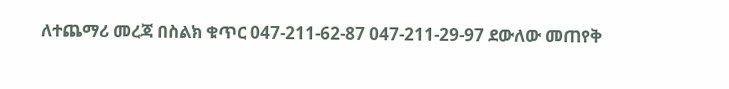ለተጨማሪ መረጃ በስልክ ቁጥር 047-211-62-87 047-211-29-97 ደውለው መጠየቅ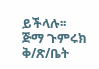ይችላሉ፡፡
ጅማ ጉምሩክ ቅ/ጽ/ቤት